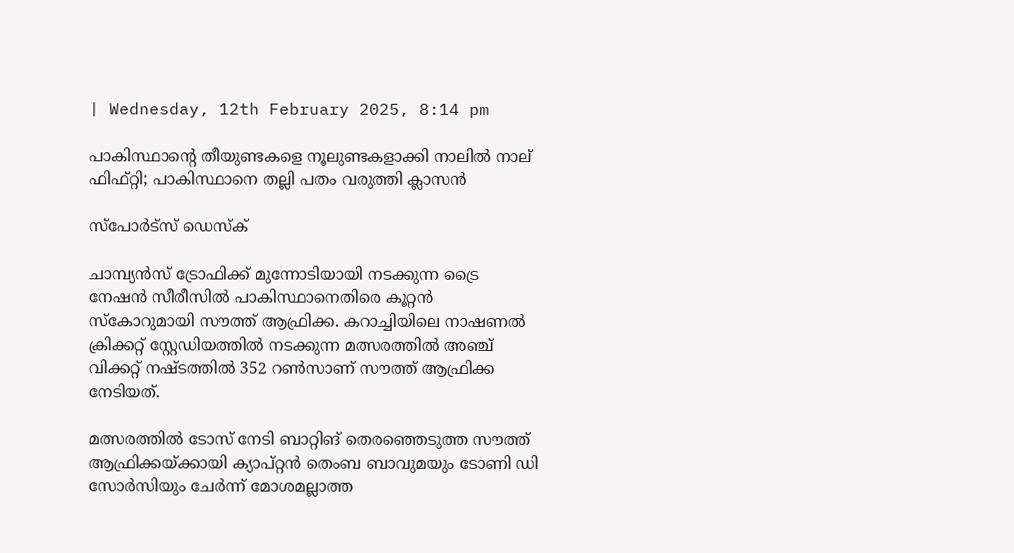| Wednesday, 12th February 2025, 8:14 pm

പാകിസ്ഥാന്റെ തീയുണ്ടകളെ നൂലുണ്ടകളാക്കി നാലില്‍ നാല് ഫിഫ്റ്റി; പാകിസ്ഥാനെ തല്ലി പതം വരുത്തി ക്ലാസന്‍

സ്പോര്‍ട്സ് ഡെസ്‌ക്

ചാമ്പ്യന്‍സ് ട്രോഫിക്ക് മുന്നോടിയായി നടക്കുന്ന ട്രൈ നേഷന്‍ സീരീസില്‍ പാകിസ്ഥാനെതിരെ കൂറ്റന്‍ സ്‌കോറുമായി സൗത്ത് ആഫ്രിക്ക. കറാച്ചിയിലെ നാഷണല്‍ ക്രിക്കറ്റ് സ്റ്റേഡിയത്തില്‍ നടക്കുന്ന മത്സരത്തില്‍ അഞ്ച് വിക്കറ്റ് നഷ്ടത്തില്‍ 352 റണ്‍സാണ് സൗത്ത് ആഫ്രിക്ക നേടിയത്.

മത്സരത്തില്‍ ടോസ് നേടി ബാറ്റിങ് തെരഞ്ഞെടുത്ത സൗത്ത് ആഫ്രിക്കയ്ക്കായി ക്യാപ്റ്റന്‍ തെംബ ബാവുമയും ടോണി ഡി സോര്‍സിയും ചേര്‍ന്ന് മോശമല്ലാത്ത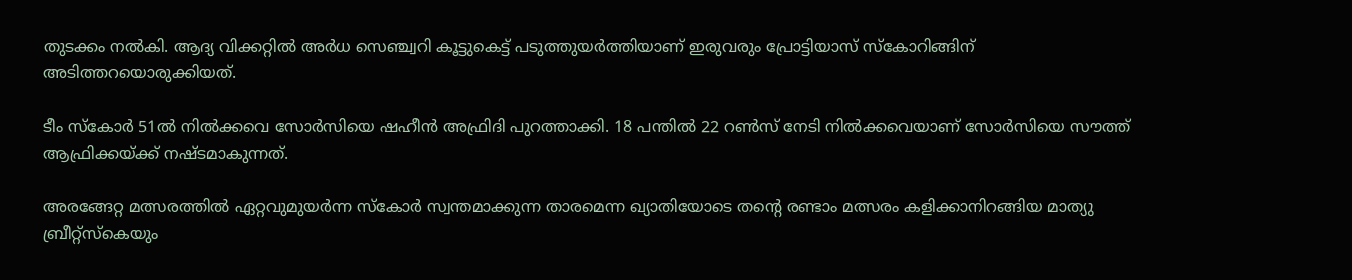തുടക്കം നല്‍കി. ആദ്യ വിക്കറ്റില്‍ അര്‍ധ സെഞ്ച്വറി കൂട്ടുകെട്ട് പടുത്തുയര്‍ത്തിയാണ് ഇരുവരും പ്രോട്ടിയാസ് സ്‌കോറിങ്ങിന് അടിത്തറയൊരുക്കിയത്.

ടീം സ്‌കോര്‍ 51ല്‍ നില്‍ക്കവെ സോര്‍സിയെ ഷഹീന്‍ അഫ്രിദി പുറത്താക്കി. 18 പന്തില്‍ 22 റണ്‍സ് നേടി നില്‍ക്കവെയാണ് സോര്‍സിയെ സൗത്ത് ആഫ്രിക്കയ്ക്ക് നഷ്ടമാകുന്നത്.

അരങ്ങേറ്റ മത്സരത്തില്‍ ഏറ്റവുമുയര്‍ന്ന സ്‌കോര്‍ സ്വന്തമാക്കുന്ന താരമെന്ന ഖ്യാതിയോടെ തന്റെ രണ്ടാം മത്സരം കളിക്കാനിറങ്ങിയ മാത്യു ബ്രീറ്റ്‌സ്‌കെയും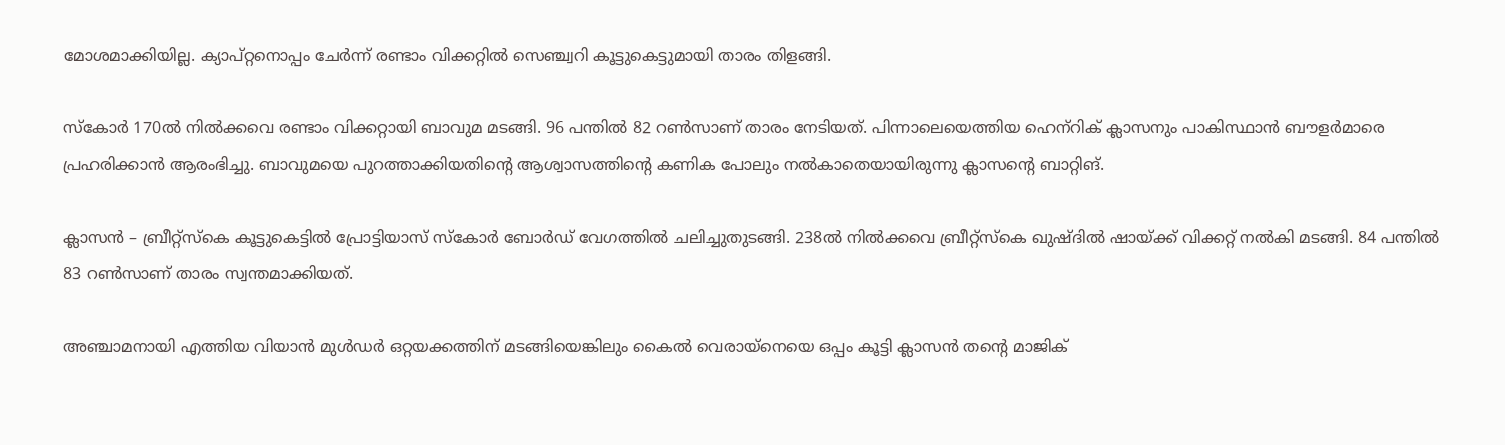മോശമാക്കിയില്ല. ക്യാപ്റ്റനൊപ്പം ചേര്‍ന്ന് രണ്ടാം വിക്കറ്റില്‍ സെഞ്ച്വറി കൂട്ടുകെട്ടുമായി താരം തിളങ്ങി.

സ്‌കോര്‍ 170ല്‍ നില്‍ക്കവെ രണ്ടാം വിക്കറ്റായി ബാവുമ മടങ്ങി. 96 പന്തില്‍ 82 റണ്‍സാണ് താരം നേടിയത്. പിന്നാലെയെത്തിയ ഹെന്‌റിക് ക്ലാസനും പാകിസ്ഥാന്‍ ബൗളര്‍മാരെ പ്രഹരിക്കാന്‍ ആരംഭിച്ചു. ബാവുമയെ പുറത്താക്കിയതിന്റെ ആശ്വാസത്തിന്റെ കണിക പോലും നല്‍കാതെയായിരുന്നു ക്ലാസന്റെ ബാറ്റിങ്.

ക്ലാസന്‍ – ബ്രീറ്റ്‌സ്‌കെ കൂട്ടുകെട്ടില്‍ പ്രോട്ടിയാസ് സ്‌കോര്‍ ബോര്‍ഡ് വേഗത്തില്‍ ചലിച്ചുതുടങ്ങി. 238ല്‍ നില്‍ക്കവെ ബ്രീറ്റ്‌സ്‌കെ ഖുഷ്ദില്‍ ഷായ്ക്ക് വിക്കറ്റ് നല്‍കി മടങ്ങി. 84 പന്തില്‍ 83 റണ്‍സാണ് താരം സ്വന്തമാക്കിയത്.

അഞ്ചാമനായി എത്തിയ വിയാന്‍ മുള്‍ഡര്‍ ഒറ്റയക്കത്തിന് മടങ്ങിയെങ്കിലും കൈല്‍ വെരായ്‌നെയെ ഒപ്പം കൂട്ടി ക്ലാസന്‍ തന്റെ മാജിക്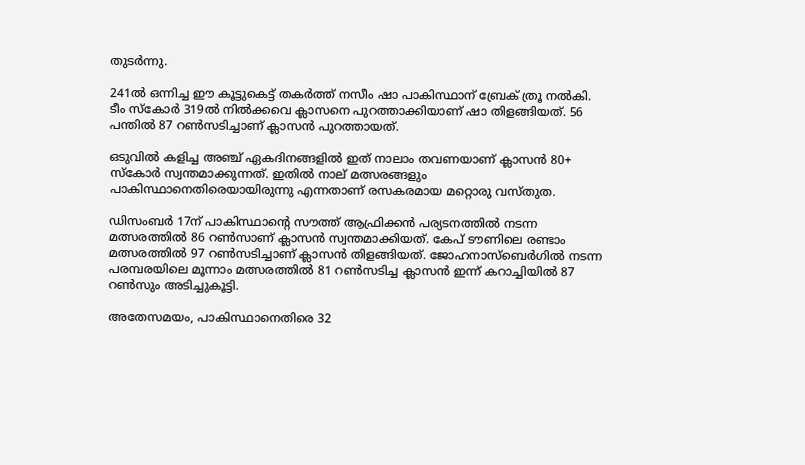തുടര്‍ന്നു.

241ല്‍ ഒന്നിച്ച ഈ കൂട്ടുകെട്ട് തകര്‍ത്ത് നസീം ഷാ പാകിസ്ഥാന് ബ്രേക് ത്രൂ നല്‍കി. ടീം സ്‌കോര്‍ 319ല്‍ നില്‍ക്കവെ ക്ലാസനെ പുറത്താക്കിയാണ് ഷാ തിളങ്ങിയത്. 56 പന്തില്‍ 87 റണ്‍സടിച്ചാണ് ക്ലാസന്‍ പുറത്തായത്.

ഒടുവില്‍ കളിച്ച അഞ്ച് ഏകദിനങ്ങളില്‍ ഇത് നാലാം തവണയാണ് ക്ലാസന്‍ 80+ സ്‌കോര്‍ സ്വന്തമാക്കുന്നത്. ഇതില്‍ നാല് മത്സരങ്ങളും പാകിസ്ഥാനെതിരെയായിരുന്നു എന്നതാണ് രസകരമായ മറ്റൊരു വസ്തുത.

ഡിസംബര്‍ 17ന് പാകിസ്ഥാന്റെ സൗത്ത് ആഫ്രിക്കന്‍ പര്യടനത്തില്‍ നടന്ന മത്സരത്തില്‍ 86 റണ്‍സാണ് ക്ലാസന്‍ സ്വന്തമാക്കിയത്. കേപ് ടൗണിലെ രണ്ടാം മത്സരത്തില്‍ 97 റണ്‍സടിച്ചാണ് ക്ലാസന്‍ തിളങ്ങിയത്. ജോഹനാസ്‌ബെര്‍ഗില്‍ നടന്ന പരമ്പരയിലെ മൂന്നാം മത്സരത്തില്‍ 81 റണ്‍സടിച്ച ക്ലാസന്‍ ഇന്ന് കറാച്ചിയില്‍ 87 റണ്‍സും അടിച്ചുകൂട്ടി.

അതേസമയം, പാകിസ്ഥാനെതിരെ 32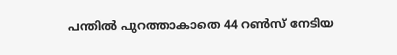പന്തില്‍ പുറത്താകാതെ 44 റണ്‍സ് നേടിയ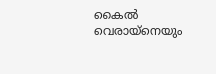കൈല്‍ വെരായ്‌നെയും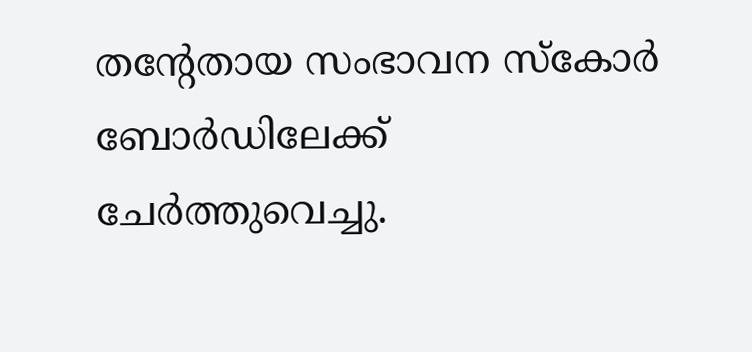തന്റേതായ സംഭാവന സ്‌കോര്‍ ബോര്‍ഡിലേക്ക് ചേര്‍ത്തുവെച്ചു.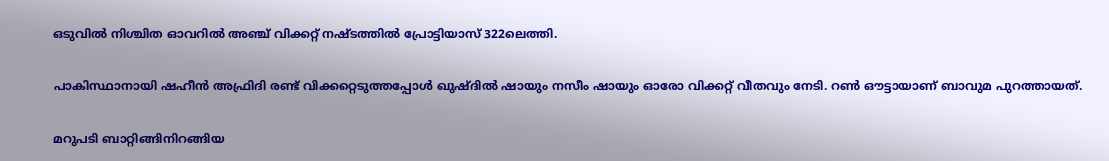ഒടുവില്‍ നിശ്ചിത ഓവറില്‍ അഞ്ച് വിക്കറ്റ് നഷ്ടത്തില്‍ പ്രോട്ടിയാസ് 322ലെത്തി.

പാകിസ്ഥാനായി ഷഹീന്‍ അഫ്രിദി രണ്ട് വിക്കറ്റെടുത്തപ്പോള്‍ ഖുഷ്ദില്‍ ഷായും നസീം ഷായും ഓരോ വിക്കറ്റ് വീതവും നേടി. റണ്‍ ഔട്ടായാണ് ബാവുമ പുറത്തായത്.

മറുപടി ബാറ്റിങ്ങിനിറങ്ങിയ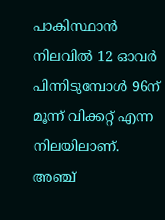പാകിസ്ഥാന്‍ നിലവില്‍ 12 ഓവര്‍ പിന്നിടുമ്പോള്‍ 96ന് മൂന്ന് വിക്കറ്റ് എന്ന നിലയിലാണ്. അഞ്ച്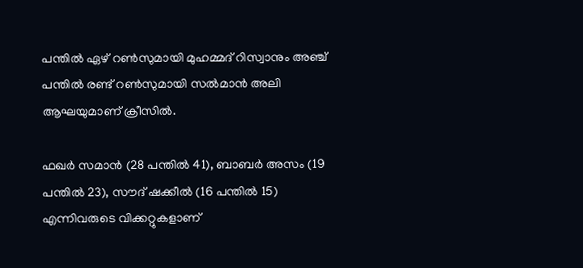പന്തില്‍ ഏഴ് റണ്‍സുമായി മുഹമ്മദ് റിസ്വാനും അഞ്ച് പന്തില്‍ രണ്ട് റണ്‍സുമായി സല്‍മാന്‍ അലി ആഘയുമാണ് ക്രീസില്‍.

ഫഖര്‍ സമാന്‍ (28 പന്തില്‍ 41), ബാബര്‍ അസം (19 പന്തില്‍ 23), സൗദ് ഷക്കീല്‍ (16 പന്തില്‍ 15) എന്നിവരുടെ വിക്കറ്റുകളാണ്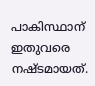പാകിസ്ഥാന് ഇതുവരെ നഷ്ടമായത്.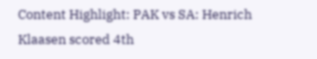Content Highlight: PAK vs SA: Henrich Klaasen scored 4th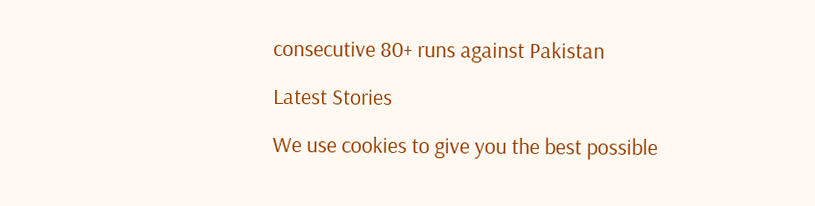consecutive 80+ runs against Pakistan

Latest Stories

We use cookies to give you the best possible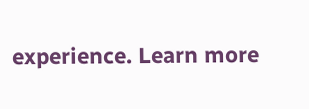experience. Learn more